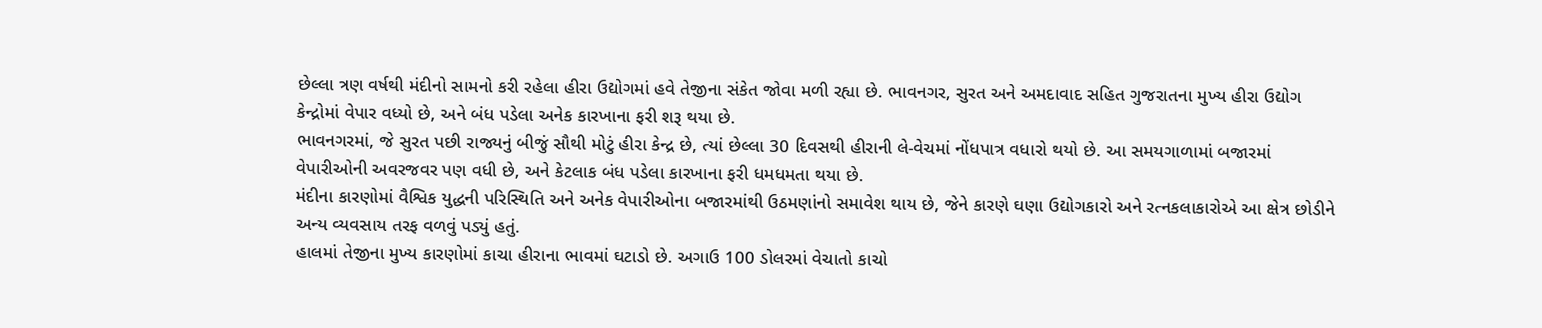છેલ્લા ત્રણ વર્ષથી મંદીનો સામનો કરી રહેલા હીરા ઉદ્યોગમાં હવે તેજીના સંકેત જોવા મળી રહ્યા છે. ભાવનગર, સુરત અને અમદાવાદ સહિત ગુજરાતના મુખ્ય હીરા ઉદ્યોગ કેન્દ્રોમાં વેપાર વધ્યો છે, અને બંધ પડેલા અનેક કારખાના ફરી શરૂ થયા છે.
ભાવનગરમાં, જે સુરત પછી રાજ્યનું બીજું સૌથી મોટું હીરા કેન્દ્ર છે, ત્યાં છેલ્લા 30 દિવસથી હીરાની લે-વેચમાં નોંધપાત્ર વધારો થયો છે. આ સમયગાળામાં બજારમાં વેપારીઓની અવરજવર પણ વધી છે, અને કેટલાક બંધ પડેલા કારખાના ફરી ધમધમતા થયા છે.
મંદીના કારણોમાં વૈશ્વિક યુદ્ધની પરિસ્થિતિ અને અનેક વેપારીઓના બજારમાંથી ઉઠમણાંનો સમાવેશ થાય છે, જેને કારણે ઘણા ઉદ્યોગકારો અને રત્નકલાકારોએ આ ક્ષેત્ર છોડીને અન્ય વ્યવસાય તરફ વળવું પડ્યું હતું.
હાલમાં તેજીના મુખ્ય કારણોમાં કાચા હીરાના ભાવમાં ઘટાડો છે. અગાઉ 100 ડોલરમાં વેચાતો કાચો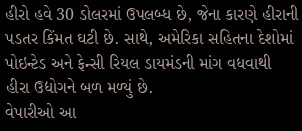હીરો હવે 30 ડોલરમાં ઉપલબ્ધ છે, જેના કારણે હીરાની પડતર કિંમત ઘટી છે. સાથે, અમેરિકા સહિતના દેશોમાં પોઇન્ટેડ અને ફેન્સી રિયલ ડાયમંડની માંગ વધવાથી હીરા ઉદ્યોગને બળ મળ્યું છે.
વેપારીઓ આ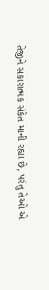તેજીને સકારાત્મક સંકેત માની રહ્યા છે, પરંતુ તેઓ એ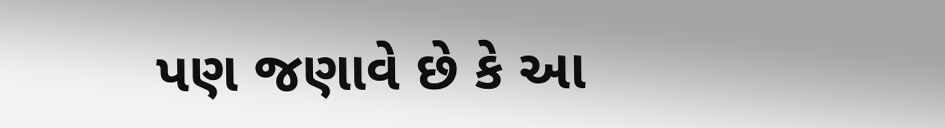પણ જણાવે છે કે આ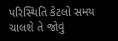પરિસ્થિતિ કેટલો સમય ચાલશે તે જોવું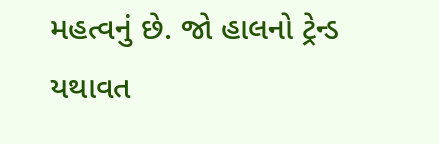મહત્વનું છે. જો હાલનો ટ્રેન્ડ યથાવત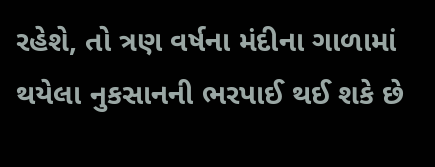રહેશે, તો ત્રણ વર્ષના મંદીના ગાળામાં થયેલા નુકસાનની ભરપાઈ થઈ શકે છે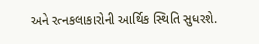અને રત્નકલાકારોની આર્થિક સ્થિતિ સુધરશે.